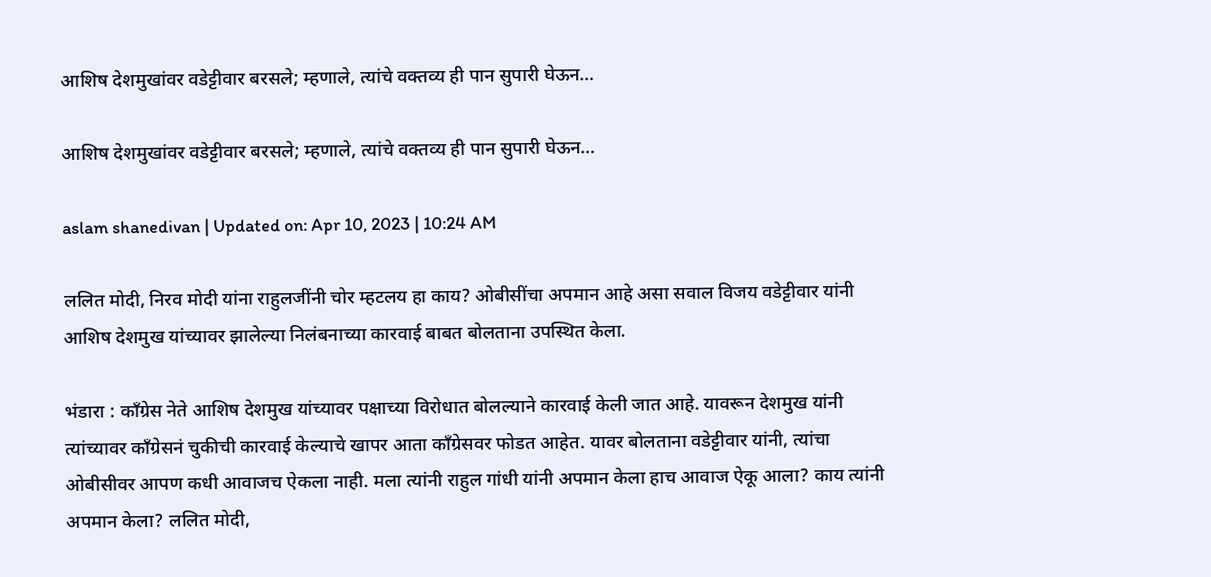आशिष देशमुखांवर वडेट्टीवार बरसले; म्हणाले, त्यांचे वक्तव्य ही पान सुपारी घेऊन…

आशिष देशमुखांवर वडेट्टीवार बरसले; म्हणाले, त्यांचे वक्तव्य ही पान सुपारी घेऊन…

aslam shanedivan | Updated on: Apr 10, 2023 | 10:24 AM

ललित मोदी, निरव मोदी यांना राहुलजींनी चोर म्हटलय हा काय? ओबीसींचा अपमान आहे असा सवाल विजय वडेट्टीवार यांनी आशिष देशमुख यांच्यावर झालेल्या निलंबनाच्या कारवाई बाबत बोलताना उपस्थित केला.

भंडारा : काँग्रेस नेते आशिष देशमुख यांच्यावर पक्षाच्या विरोधात बोलल्याने कारवाई केली जात आहे. यावरून देशमुख यांनी त्यांच्यावर काँग्रेसनं चुकीची कारवाई केल्याचे खापर आता काँग्रेसवर फोडत आहेत. यावर बोलताना वडेट्टीवार यांनी, त्यांचा ओबीसीवर आपण कधी आवाजच ऐकला नाही. मला त्यांनी राहुल गांधी यांनी अपमान केला हाच आवाज ऐकू आला? काय त्यांनी अपमान केला? ललित मोदी,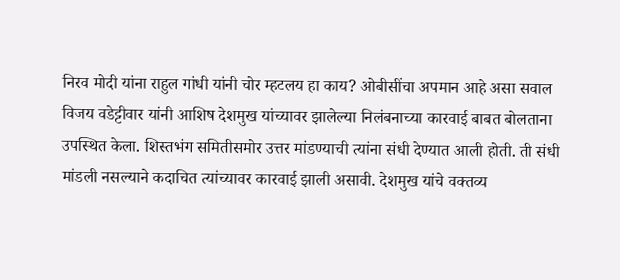निरव मोदी यांना राहुल गांधी यांनी चोर म्हटलय हा काय? ओबीसींचा अपमान आहे असा सवाल विजय वडेट्टीवार यांनी आशिष देशमुख यांच्यावर झालेल्या निलंबनाच्या कारवाई बाबत बोलताना उपस्थित केला. शिस्तभंग समितीसमोर उत्तर मांडण्याची त्यांना संधी देण्यात आली होती. ती संधी मांडली नसल्याने कदाचित त्यांच्यावर कारवाई झाली असावी. देशमुख यांचे वक्तव्य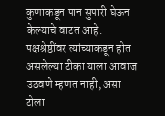कुणाकडून पान सुपारी घेऊन केल्याचे वाटत आहे. पक्षश्रेष्ठींवर त्यांच्याकडून होत असलेल्या टीका याला आवाज उठवणे म्हणत नाही, असा टोला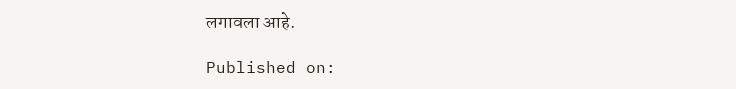लगावला आहे.

Published on: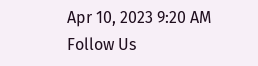Apr 10, 2023 9:20 AM
Follow Us